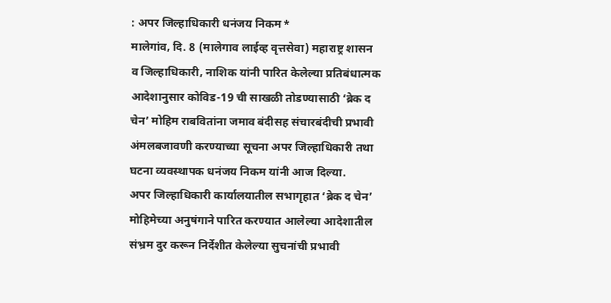: अपर जिल्हाधिकारी धनंजय निकम*
मालेगांव, दि. 8 (मालेगाव लाईव्ह वृत्तसेवा) महाराष्ट्र शासन व जिल्हाधिकारी, नाशिक यांनी पारित केलेल्या प्रतिबंधात्मक आदेशानुसार कोविड-19 ची साखळी तोडण्यासाठी ‘ब्रेक द चेन’ मोहिम राबवितांना जमाव बंदीसह संचारबंदीची प्रभावी अंमलबजावणी करण्याच्या सूचना अपर जिल्हाधिकारी तथा घटना व्यवस्थापक धनंजय निकम यांनी आज दिल्या.
अपर जिल्हाधिकारी कार्यालयातील सभागृहात ‘ब्रेक द चेन’ मोहिमेच्या अनुषंगाने पारित करण्यात आलेल्या आदेशातील संभ्रम दुर करून निर्देशीत केलेल्या सुचनांची प्रभावी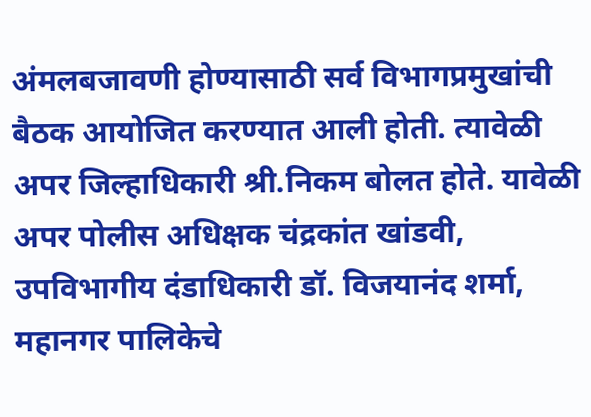अंमलबजावणी होण्यासाठी सर्व विभागप्रमुखांची बैठक आयोजित करण्यात आली होती. त्यावेळी अपर जिल्हाधिकारी श्री.निकम बोलत होते. यावेळी अपर पोलीस अधिक्षक चंद्रकांत खांडवी, उपविभागीय दंडाधिकारी डॉ. विजयानंद शर्मा, महानगर पालिकेचे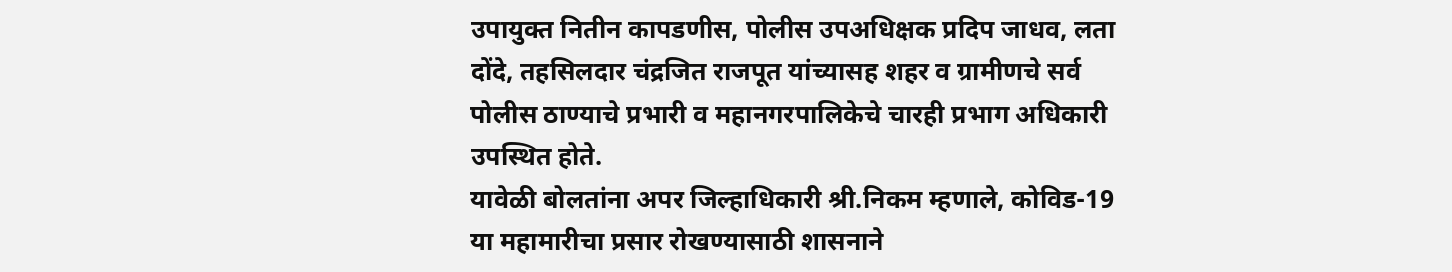उपायुक्त नितीन कापडणीस, पोलीस उपअधिक्षक प्रदिप जाधव, लता दोंदे, तहसिलदार चंद्रजित राजपूत यांच्यासह शहर व ग्रामीणचे सर्व पोलीस ठाण्याचे प्रभारी व महानगरपालिकेचे चारही प्रभाग अधिकारी उपस्थित होते.
यावेळी बोलतांना अपर जिल्हाधिकारी श्री.निकम म्हणाले, कोविड-19 या महामारीचा प्रसार रोखण्यासाठी शासनाने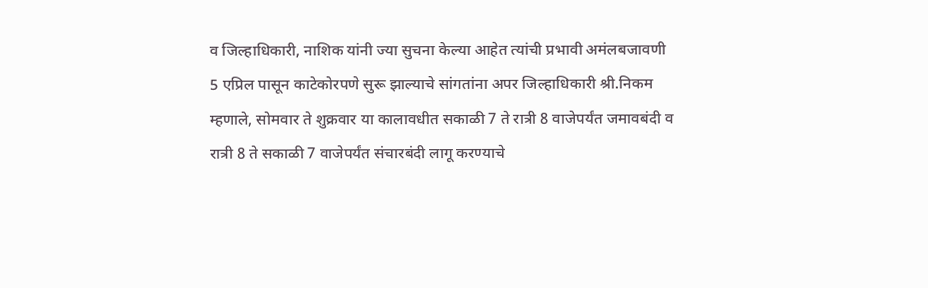व जिल्हाधिकारी, नाशिक यांनी ज्या सुचना केल्या आहेत त्यांची प्रभावी अमंलबजावणी 5 एप्रिल पासून काटेकोरपणे सुरू झाल्याचे सांगतांना अपर जिल्हाधिकारी श्री.निकम म्हणाले, सोमवार ते शुक्रवार या कालावधीत सकाळी 7 ते रात्री 8 वाजेपर्यंत जमावबंदी व रात्री 8 ते सकाळी 7 वाजेपर्यंत संचारबंदी लागू करण्याचे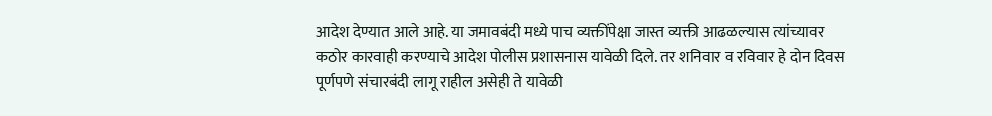आदेश देण्यात आले आहे. या जमावबंदी मध्ये पाच व्यक्तींपेक्षा जास्त व्यक्ती आढळल्यास त्यांच्यावर कठोर कारवाही करण्याचे आदेश पोलीस प्रशासनास यावेळी दिले. तर शनिवार व रविवार हे दोन दिवस पूर्णपणे संचारबंदी लागू राहील असेही ते यावेळी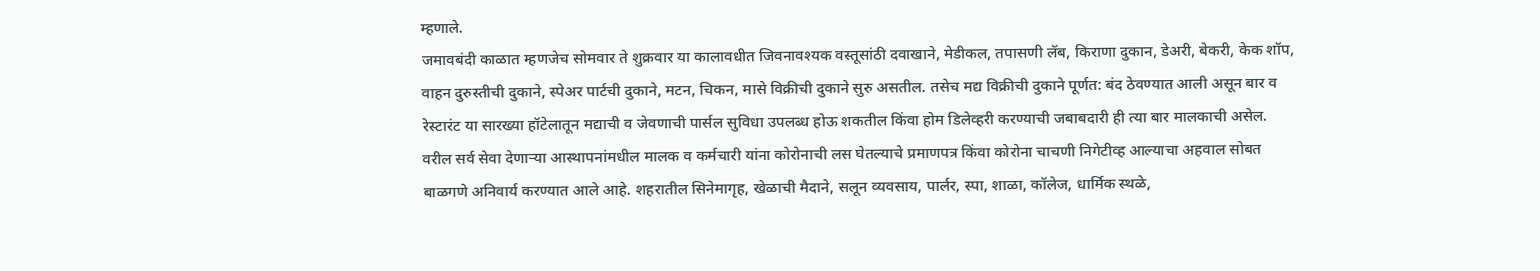म्हणाले.
जमावबंदी काळात म्हणजेच सोमवार ते शुक्रवार या कालावधीत जिवनावश्यक वस्तूसांठी दवाखाने, मेडीकल, तपासणी लॅब, किराणा दुकान, डेअरी, बेकरी, केक शॉप, वाहन दुरुस्तीची दुकाने, स्पेअर पार्टची दुकाने, मटन, चिकन, मासे विक्रीची दुकाने सुरु असतील. तसेच मद्य विक्रीची दुकाने पूर्णत: बंद ठेवण्यात आली असून बार व रेस्टारंट या सारख्या हॉटेलातून मद्याची व जेवणाची पार्सल सुविधा उपलब्ध होऊ शकतील किंवा होम डिलेव्हरी करण्याची जबाबदारी ही त्या बार मालकाची असेल.
वरील सर्व सेवा देणाऱ्या आस्थापनांमधील मालक व कर्मचारी यांना कोरोनाची लस घेतल्याचे प्रमाणपत्र किंवा कोरोना चाचणी निगेटीव्ह आल्याचा अहवाल सोबत बाळगणे अनिवार्य करण्यात आले आहे. शहरातील सिनेमागृह, खेळाची मैदाने, सलून व्यवसाय, पार्लर, स्पा, शाळा, कॉलेज, धार्मिक स्थळे,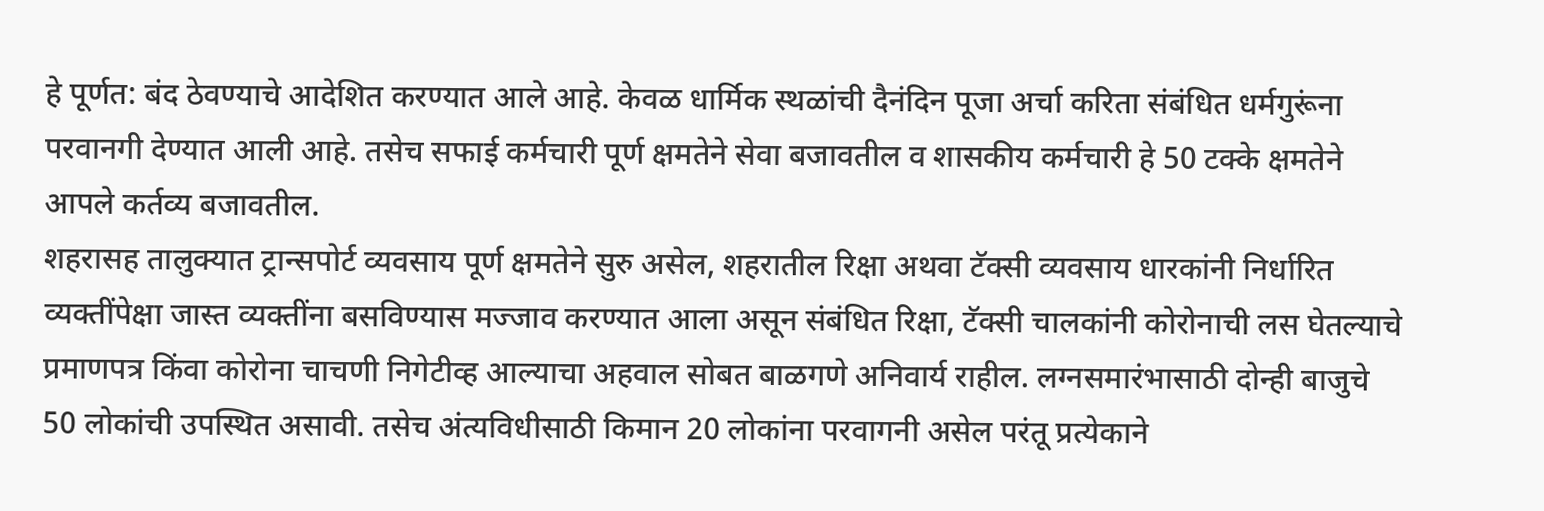हे पूर्णत: बंद ठेवण्याचे आदेशित करण्यात आले आहे. केवळ धार्मिक स्थळांची दैनंदिन पूजा अर्चा करिता संबंधित धर्मगुरूंना परवानगी देण्यात आली आहे. तसेच सफाई कर्मचारी पूर्ण क्षमतेने सेवा बजावतील व शासकीय कर्मचारी हे 50 टक्के क्षमतेने आपले कर्तव्य बजावतील.
शहरासह तालुक्यात ट्रान्सपोर्ट व्यवसाय पूर्ण क्षमतेने सुरु असेल, शहरातील रिक्षा अथवा टॅक्सी व्यवसाय धारकांनी निर्धारित व्यक्तींपेक्षा जास्त व्यक्तींना बसविण्यास मज्जाव करण्यात आला असून संबंधित रिक्षा, टॅक्सी चालकांनी कोरोनाची लस घेतल्याचे प्रमाणपत्र किंवा कोरोना चाचणी निगेटीव्ह आल्याचा अहवाल सोबत बाळगणे अनिवार्य राहील. लग्नसमारंभासाठी दोन्ही बाजुचे 50 लोकांची उपस्थित असावी. तसेच अंत्यविधीसाठी किमान 20 लोकांना परवागनी असेल परंतू प्रत्येकाने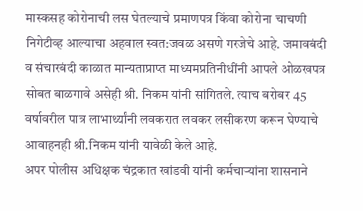मास्कसह कोरोनाची लस घेतल्याचे प्रमाणपत्र किंवा कोरोना चाचणी निगेटीव्ह आल्याचा अहवाल स्वत:जवळ असणे गरजेचे आहे. जमावबंदी व संचारबंदी काळात मान्यताप्राप्त माध्यमप्रतिनीधींनी आपले ओळखपत्र सोबत बाळगावे असेही श्री. निकम यांनी सांगितले. त्याच बरोबर 45 वर्षावरील पात्र लाभार्थ्यांनी लवकरात लवकर लसीकरण करून घेण्याचे आवाहनही श्री.निकम यांनी यावेळी केले आहे.
अपर पोलीस अधिक्षक चंद्रकात खांडवी यांनी कर्मचाऱ्यांना शासनाने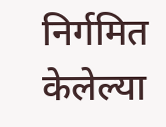निर्गमित केलेल्या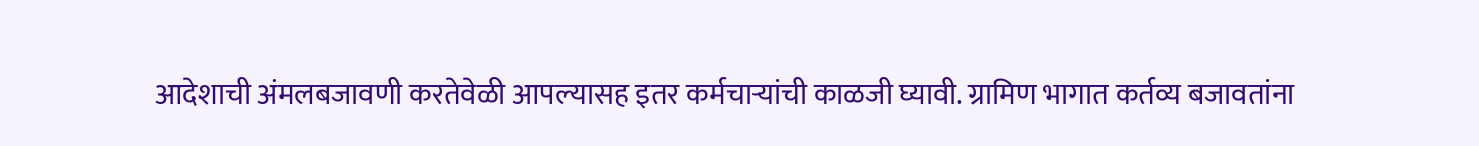आदेशाची अंमलबजावणी करतेवेळी आपल्यासह इतर कर्मचाऱ्यांची काळजी घ्यावी. ग्रामिण भागात कर्तव्य बजावतांना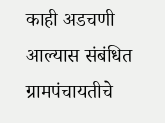काही अडचणी आल्यास संबंधित ग्रामपंचायतीचे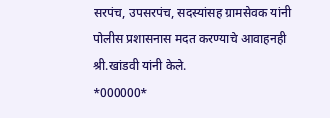सरपंच, उपसरपंच, सदस्यांसह ग्रामसेवक यांनी पोलीस प्रशासनास मदत करण्याचे आवाहनही श्री.खांडवी यांनी केले.
*000000*